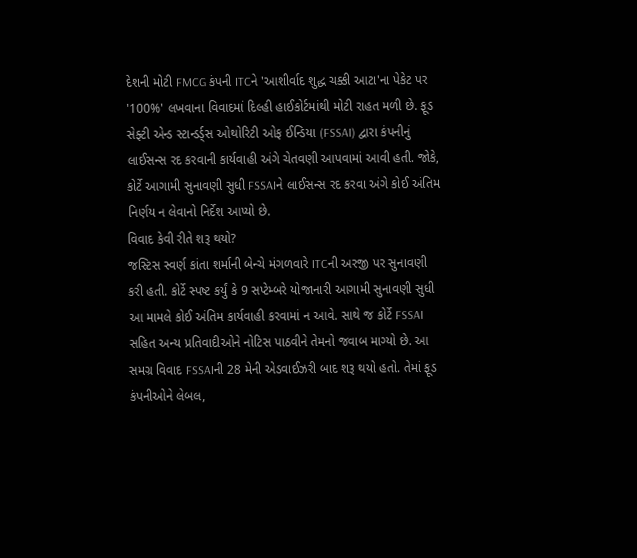દેશની મોટી FMCG કંપની ITCને 'આશીર્વાદ શુદ્ધ ચક્કી આટા'ના પેકેટ પર '100%' લખવાના વિવાદમાં દિલ્હી હાઈકોર્ટમાંથી મોટી રાહત મળી છે. ફૂડ સેફ્ટી એન્ડ સ્ટાન્ડર્ડ્સ ઓથોરિટી ઓફ ઈન્ડિયા (FSSAI) દ્વારા કંપનીનું લાઈસન્સ રદ કરવાની કાર્યવાહી અંગે ચેતવણી આપવામાં આવી હતી. જોકે, કોર્ટે આગામી સુનાવણી સુધી FSSAIને લાઈસન્સ રદ કરવા અંગે કોઈ અંતિમ નિર્ણય ન લેવાનો નિર્દેશ આપ્યો છે.
વિવાદ કેવી રીતે શરૂ થયો?
જસ્ટિસ સ્વર્ણ કાંતા શર્માની બેન્ચે મંગળવારે ITCની અરજી પર સુનાવણી કરી હતી. કોર્ટે સ્પષ્ટ કર્યું કે 9 સપ્ટેમ્બરે યોજાનારી આગામી સુનાવણી સુધી આ મામલે કોઈ અંતિમ કાર્યવાહી કરવામાં ન આવે. સાથે જ કોર્ટે FSSAI સહિત અન્ય પ્રતિવાદીઓને નોટિસ પાઠવીને તેમનો જવાબ માગ્યો છે. આ સમગ્ર વિવાદ FSSAIની 28 મેની એડવાઈઝરી બાદ શરૂ થયો હતો. તેમાં ફૂડ કંપનીઓને લેબલ,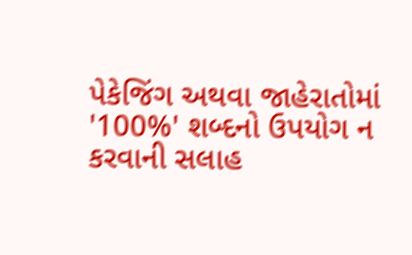પેકેજિંગ અથવા જાહેરાતોમાં '100%' શબ્દનો ઉપયોગ ન કરવાની સલાહ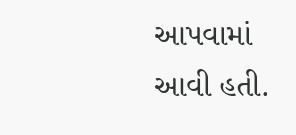આપવામાં આવી હતી.